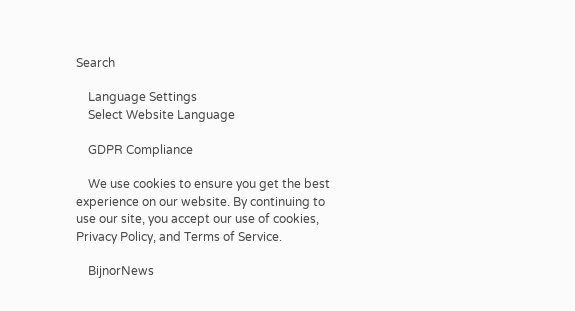Search

    Language Settings
    Select Website Language

    GDPR Compliance

    We use cookies to ensure you get the best experience on our website. By continuing to use our site, you accept our use of cookies, Privacy Policy, and Terms of Service.

    BijnorNews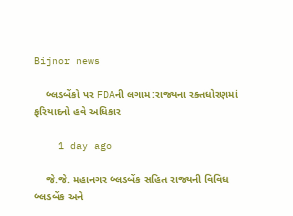Bijnor news

    બ્લડબેંકો પર FDAની લગામ:રાજ્યના રક્તધોરણમાં ફરિયાદનો હવે અધિકાર

    1 day ago

    જે.જે. મહાનગર બ્લડબેંક સહિત રાજ્યની વિવિધ બ્લડબેંક અને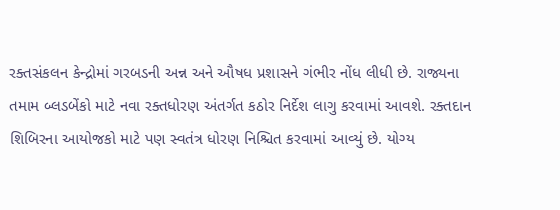રક્તસંકલન કેન્દ્રોમાં ગરબડની અન્ન અને ઔષધ પ્રશાસને ગંભીર નોંધ લીધી છે. રાજ્યના તમામ બ્લડબેંકો માટે નવા રક્તધોરણ અંતર્ગત કઠોર નિર્દેશ લાગુ કરવામાં આવશે. રક્તદાન શિબિરના આયોજકો માટે પણ સ્વતંત્ર ધોરણ નિશ્ચિત કરવામાં આવ્યું છે. યોગ્ય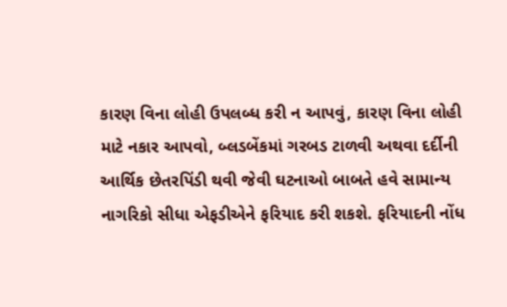કારણ વિના લોહી ઉપલબ્ધ કરી ન આપવું, કારણ વિના લોહી માટે નકાર આપવો, બ્લડબેંકમાં ગરબડ ટાળવી અથવા દર્દીની આર્થિક છેતરપિંડી થવી જેવી ઘટનાઓ બાબતે હવે સામાન્ય નાગરિકો સીધા એફડીએને ફરિયાદ કરી શકશે. ફરિયાદની નોંધ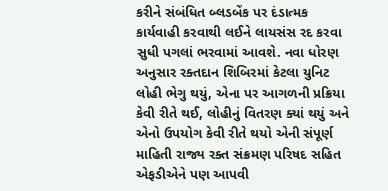કરીને સંબંધિત બ્લડબેંક પર દંડાત્મક કાર્યવાહી કરવાથી લઈને લાયસંસ રદ કરવા સુધી પગલાં ભરવામાં આવશે. નવા ધોરણ અનુસાર રક્તદાન શિબિરમાં કેટલા યુનિટ લોહી ભેગુ થયું, એના પર આગળની પ્રક્રિયા કેવી રીતે થઈ, લોહીનું વિતરણ ક્યાં થયું અને એનો ઉપયોગ કેવી રીતે થયો એની સંપૂર્ણ માહિતી રાજ્ય રક્ત સંક્રમણ પરિષદ સહિત એફડીએને પણ આપવી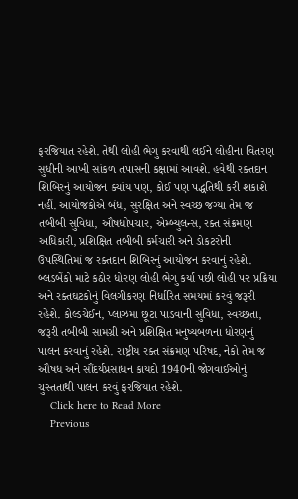ફરજિયાત રહેશે. તેથી લોહી ભેગુ કરવાથી લઈને લોહીના વિતરણ સુધીની આખી સાંકળ તપાસની કક્ષામાં આવશે. હવેથી રક્તદાન શિબિરનું આયોજન ક્યાંય પણ, કોઈ પણ પદ્ધતિથી કરી શકાશે નહીં. આયોજકોએ બંધ, સુરક્ષિત અને સ્વચ્છ જગ્યા તેમ જ તબીબી સુવિધા, ઔષધોપચાર, એમ્બ્યુલન્સ, રક્ત સંક્રમણ અધિકારી, પ્રશિક્ષિત તબીબી કર્મચારી અને ડોકટરોની ઉપસ્થિતિમાં જ રક્તદાન શિબિરનું આયોજન કરવાનું રહેશે. બ્લડબેંકો માટે કઠોર ધોરણ લોહી ભેગુ કર્યા પછી લોહી પર પ્રક્રિયા અને રક્તઘટકોનું વિલગીકરણ નિર્ધારિત સમયમાં કરવું જરૂરી રહેશે. કોલ્ડચેઈન, પ્લાઝમા છૂટા પાડવાની સુવિધા, સ્વચ્છતા, જરૂરી તબીબી સામગ્રી અને પ્રશિક્ષિત મનુષ્યબળના ધોરણનું પાલન કરવાનું રહેશે. રાષ્ટ્રીય રક્ત સંક્રમણ પરિષદ, નેકો તેમ જ ઔષધ અને સૌંદર્યપ્રસાધન કાયદો 1940ની જોગવાઈઓનું ચુસ્તતાથી પાલન કરવું ફરજિયાત રહેશે.
    Click here to Read More
    Previous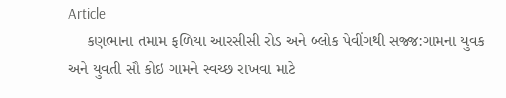Article
    કણભાના તમામ ફળિયા આરસીસી રોડ અને બ્લોક પેવીંગથી સજ્જ:ગામના યુવક અને યુવતી સૌ કોઇ ગામને સ્વચ્છ રાખવા માટે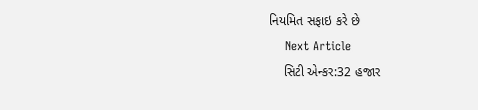નિયમિત સફાઇ કરે છે
    Next Article
    સિટી એન્કર:32 હજાર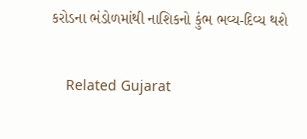કરોડના ભંડોળમાંથી નાશિકનો કુંભ ભવ્ય-દિવ્ય થશે

    Related Gujarat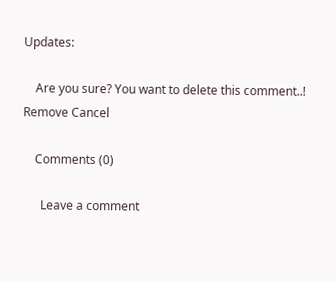Updates:

    Are you sure? You want to delete this comment..! Remove Cancel

    Comments (0)

      Leave a comment